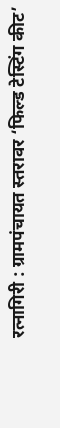रत्नागिरी : ग्रामपंचायत स्तरावर ‘फिल्ड टेस्टिंग कीट’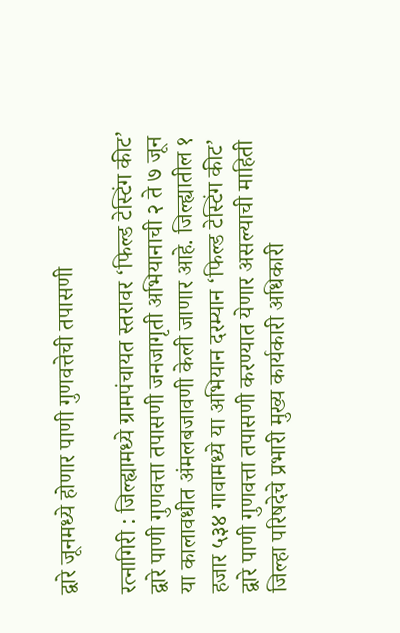द्वारे जूनमध्ये होणार पाणी गुणवत्तेची तपासणी

रत्नागिरी : जिल्ह्यामध्ये ग्रामपंचायत स्तरावर ‘फिल्ड टेस्टिंग कीट’ द्वारे पाणी गुणवत्ता तपासणी जनजागृती अभियानाची २ ते ७ जून या कालावधीत अंमलबजावणी केली जाणार आहे. जिल्ह्यातील १ हजार ५३४ गावामध्ये या अभियान दरम्यान ‘फिल्ड टेस्टिंग कीट’ द्वारे पाणी गुणवत्ता तपासणी करण्यात येणार असल्याची माहिती जिल्हा परिषदेचे प्रभारी मुख्य कार्यकारी अधिकारी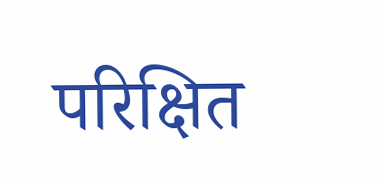परिक्षित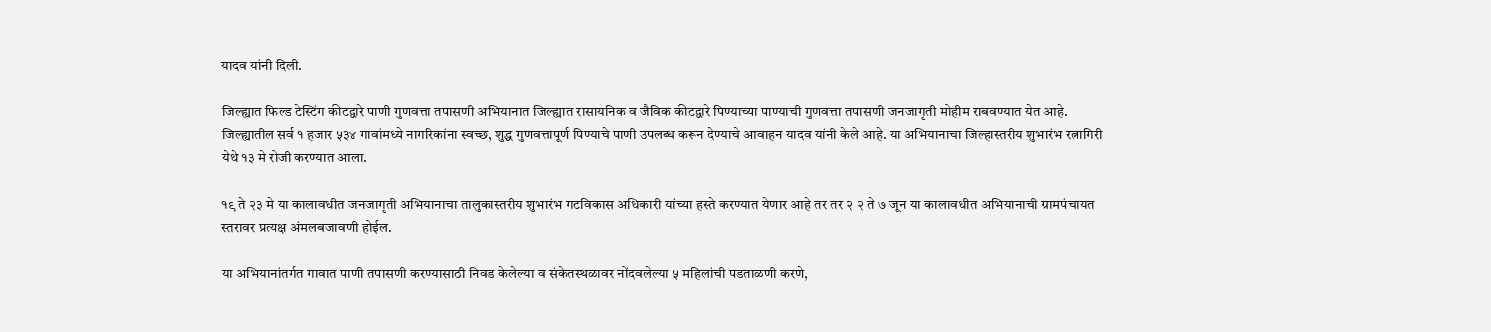यादव यांनी दिली.

जिल्ह्यात फिल्ड टेस्टिंग कीटद्वारे पाणी गुणवत्ता तपासणी अभियानात जिल्ह्यात रासायनिक व जैविक कीटद्वारे पिण्याच्या पाण्याची गुणवत्ता तपासणी जनजागृती मोहीम राबवण्यात येत आहे. जिल्ह्यातील सर्व १ हजार ५३४ गावांमध्ये नागरिकांना स्वच्छ, शुद्ध गुणवत्तापूर्ण पिण्याचे पाणी उपलब्ध करून देण्याचे आवाहन यादव यांनी केले आहे. या अभियानाचा जिल्हास्तरीय शुभारंभ रत्नागिरी येथे १३ मे रोजी करण्यात आला.

१९ ते २३ मे या कालावधीत जनजागृती अभियानाचा तालुकास्तरीय शुभारंभ गटविकास अधिकारी यांच्या हस्ते करण्यात येणार आहे तर तर २ २ ते ७ जून या कालावधीत अभियानाची ग्रामपंचायत स्तरावर प्रत्यक्ष अंमलबजावणी होईल.

या अभियानांतर्गत गावात पाणी तपासणी करण्यासाठी निवड केलेल्या व संकेतस्थळावर नोंदवलेल्या ५ महिलांची पडताळणी करणे,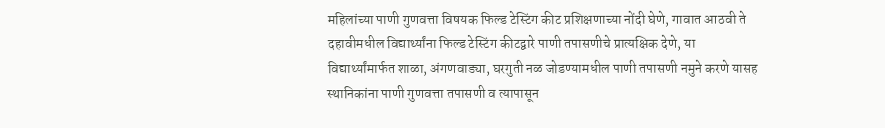महिलांच्या पाणी गुणवत्ता विषयक फिल्ड टेस्टिंग कीट प्रशिक्षणाच्या नोंदी घेणे, गावात आठवी ते दहावीमधील विद्यार्थ्यांना फिल्ड टेस्टिंग कीटद्वारे पाणी तपासणीचे प्रात्यक्षिक देणे, या विद्यार्थ्यांमार्फत शाळा, अंगणवाड्या, घरगुती नळ जोडण्यामधील पाणी तपासणी नमुने करणे यासह स्थानिकांना पाणी गुणवत्ता तपासणी व त्यापासून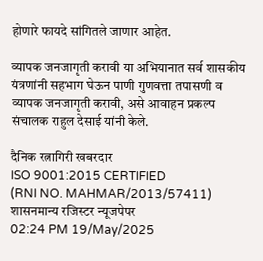होणारे फायदे सांगितले जाणार आहेत.

व्यापक जनजागृती करावी या अभियानात सर्व शासकीय यंत्रणांनी सहभाग घेऊन पाणी गुणवत्ता तपासणी व व्यापक जनजागृती करावी, असे आवाहन प्रकल्प संचालक राहुल देसाई यांनी केले.

दैनिक रत्नागिरी खबरदार
ISO 9001:2015 CERTIFIED
(RNI NO. MAHMAR/2013/57411)
शासनमान्य रजिस्टर न्यूजपेपर
02:24 PM 19/May/2025